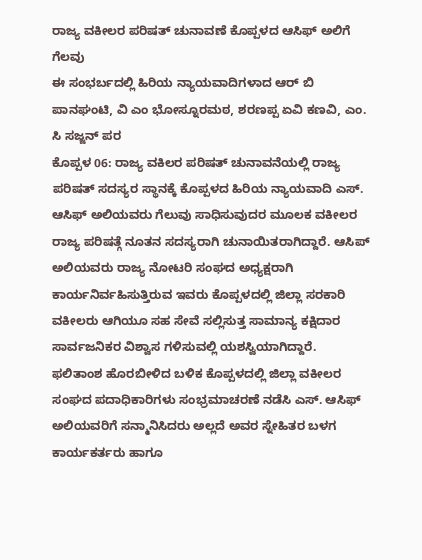ರಾಜ್ಯ ವಕೀಲರ ಪರಿಷತ್ ಚುನಾವಣೆ ಕೊಪ್ಪಳದ ಆಸಿಫ್ ಅಲಿಗೆ ಗೆಲವು
ಈ ಸಂಭರ್ಬದಲ್ಲಿ ಹಿರಿಯ ನ್ಯಾಯವಾದಿಗಳಾದ ಆರ್ ಬಿ ಪಾನಘಂಟಿ, ವಿ ಎಂ ಭೋಸ್ನೂರಮಠ, ಶರಣಪ್ಪ ಏವಿ ಕಣವಿ, ಎಂ. ಸಿ ಸಜ್ಜನ್ ಪರ
ಕೊಪ್ಪಳ 06: ರಾಜ್ಯ ವಕಿಲರ ಪರಿಷತ್ ಚುನಾವನೆಯಲ್ಲಿ ರಾಜ್ಯ ಪರಿಷತ್ ಸದಸ್ಯರ ಸ್ಥಾನಕ್ಕೆ ಕೊಪ್ಪಳದ ಹಿರಿಯ ನ್ಯಾಯವಾದಿ ಎಸ್. ಆಸಿಫ್ ಅಲಿಯವರು ಗೆಲುವು ಸಾಧಿಸುವುದರ ಮೂಲಕ ವಕೀಲರ ರಾಜ್ಯ ಪರಿಷತ್ಗೆ ನೂತನ ಸದಸ್ಯರಾಗಿ ಚುನಾಯಿತರಾಗಿದ್ದಾರೆ. ಆಸಿಪ್ ಅಲಿಯವರು ರಾಜ್ಯ ನೋಟರಿ ಸಂಘದ ಅಧ್ಯಕ್ಷರಾಗಿ ಕಾರ್ಯನಿರ್ವಹಿಸುತ್ತಿರುವ ಇವರು ಕೊಪ್ಪಳದಲ್ಲಿ ಜಿಲ್ಲಾ ಸರಕಾರಿ ವಕೀಲರು ಆಗಿಯೂ ಸಹ ಸೇವೆ ಸಲ್ಲಿಸುತ್ತ ಸಾಮಾನ್ಯ ಕಕ್ಷಿದಾರ ಸಾರ್ವಜನಿಕರ ವಿಶ್ವಾಸ ಗಳಿಸುವಲ್ಲಿ ಯಶಸ್ವಿಯಾಗಿದ್ದಾರೆ.
ಫಲಿತಾಂಶ ಹೊರಬೀಳಿದ ಬಳಿಕ ಕೊಪ್ಪಳದಲ್ಲಿ ಜಿಲ್ಲಾ ವಕೀಲರ ಸಂಘದ ಪದಾಧಿಕಾರಿಗಳು ಸಂಭ್ರಮಾಚರಣೆ ನಡೆಸಿ ಎಸ್. ಆಸಿಫ್ ಅಲಿಯವರಿಗೆ ಸನ್ಮಾನಿಸಿದರು ಅಲ್ಲದೆ ಅವರ ಸ್ನೇಹಿತರ ಬಳಗ ಕಾರ್ಯಕರ್ತರು ಹಾಗೂ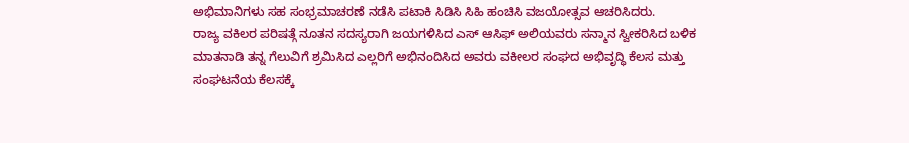ಅಭಿಮಾನಿಗಳು ಸಹ ಸಂಭ್ರಮಾಚರಣೆ ನಡೆಸಿ ಪಟಾಕಿ ಸಿಡಿಸಿ ಸಿಹಿ ಹಂಚಿಸಿ ವಜಯೋತ್ಸವ ಆಚರಿಸಿದರು.
ರಾಜ್ಯ ವಕಿಲರ ಪರಿಷತ್ಗೆ ನೂತನ ಸದಸ್ಯರಾಗಿ ಜಯಗಳಿಸಿದ ಎಸ್ ಆಸಿಫ್ ಅಲಿಯವರು ಸನ್ಮಾನ ಸ್ವೀಕರಿಸಿದ ಬಳಿಕ ಮಾತನಾಡಿ ತನ್ನ ಗೆಲುವಿಗೆ ಶ್ರಮಿಸಿದ ಎಲ್ಲರಿಗೆ ಅಭಿನಂದಿಸಿದ ಅವರು ವಕೀಲರ ಸಂಘದ ಅಭಿವೃದ್ಧಿ ಕೆಲಸ ಮತ್ತು ಸಂಘಟನೆಯ ಕೆಲಸಕ್ಕೆ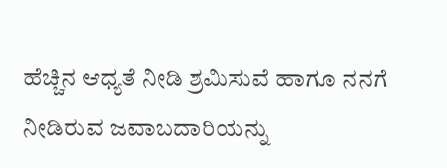ಹೆಚ್ಚಿನ ಆಧ್ಯತೆ ನೀಡಿ ಶ್ರಮಿಸುವೆ ಹಾಗೂ ನನಗೆ ನೀಡಿರುವ ಜವಾಬದಾರಿಯನ್ನು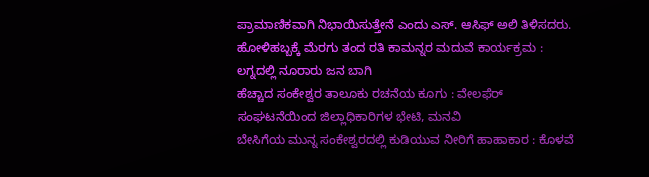ಪ್ರಾಮಾಣಿಕವಾಗಿ ನಿಭಾಯಿಸುತ್ತೇನೆ ಎಂದು ಎಸ್. ಆಸಿಫ್ ಅಲಿ ತಿಳಿಸದರು.
ಹೋಳಿಹಬ್ಬಕ್ಕೆ ಮೆರಗು ತಂದ ರತಿ ಕಾಮನ್ನರ ಮದುವೆ ಕಾರ್ಯಕ್ರಮ : ಲಗ್ನದಲ್ಲಿ ನೂರಾರು ಜನ ಬಾಗಿ
ಹೆಚ್ಚಾದ ಸಂಕೇಶ್ವರ ತಾಲೂಕು ರಚನೆಯ ಕೂಗು : ವೇಲಫೆರ್ ಸಂಘಟನೆಯಿಂದ ಜಿಲ್ಲಾಧಿಕಾರಿಗಳ ಭೇಟಿ, ಮನವಿ
ಬೇಸಿಗೆಯ ಮುನ್ನ ಸಂಕೇಶ್ವರದಲ್ಲಿ ಕುಡಿಯುವ ನೀರಿಗೆ ಹಾಹಾಕಾರ : ಕೊಳವೆ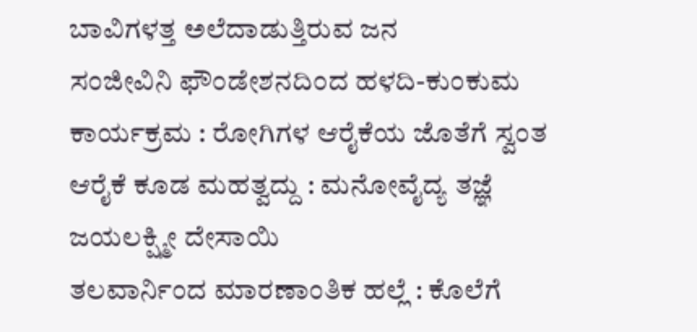ಬಾವಿಗಳತ್ತ ಅಲೆದಾಡುತ್ತಿರುವ ಜನ
ಸಂಜೀವಿನಿ ಫೌಂಡೇಶನದಿಂದ ಹಳದಿ-ಕುಂಕುಮ ಕಾರ್ಯಕ್ರಮ : ರೋಗಿಗಳ ಆರೈಕೆಯ ಜೊತೆಗೆ ಸ್ವಂತ ಆರೈಕೆ ಕೂಡ ಮಹತ್ವದ್ದು : ಮನೋವೈದ್ಯ ತಜ್ಞೆ ಜಯಲಕ್ಷ್ಮೀ ದೇಸಾಯಿ
ತಲವಾರ್ನಿಂದ ಮಾರಣಾಂತಿಕ ಹಲ್ಲೆ : ಕೊಲೆಗೆ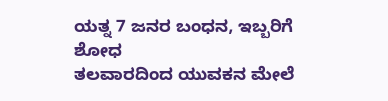ಯತ್ನ 7 ಜನರ ಬಂಧನ, ಇಬ್ಬರಿಗೆ ಶೋಧ
ತಲವಾರದಿಂದ ಯುವಕನ ಮೇಲೆ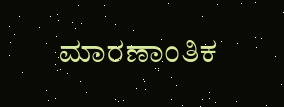ಮಾರಣಾಂತಿಕ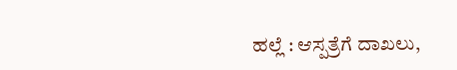ಹಲ್ಲೆ : ಆಸ್ಪತ್ರೆಗೆ ದಾಖಲು,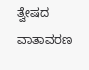ತ್ವೇಷದ ವಾತಾವರಣ